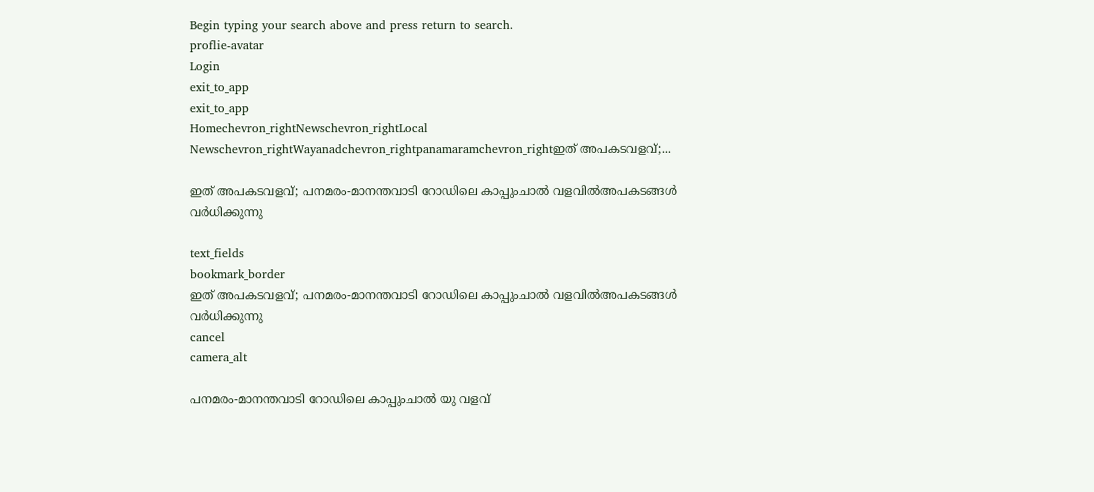Begin typing your search above and press return to search.
proflie-avatar
Login
exit_to_app
exit_to_app
Homechevron_rightNewschevron_rightLocal Newschevron_rightWayanadchevron_rightpanamaramchevron_rightഇത് അപകടവളവ്;...

ഇത് അപകടവളവ്; പനമരം-മാനന്തവാടി റോഡിലെ കാപ്പുംചാൽ വളവിൽഅപകടങ്ങൾ വർധിക്കുന്നു

text_fields
bookmark_border
ഇത് അപകടവളവ്; പനമരം-മാനന്തവാടി റോഡിലെ കാപ്പുംചാൽ വളവിൽഅപകടങ്ങൾ വർധിക്കുന്നു
cancel
camera_alt

പനമരം-മാനന്തവാടി റോഡിലെ കാപ്പുംചാൽ യു വളവ്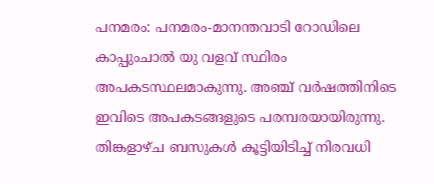പനമരം: പനമരം-മാനന്തവാടി റോഡിലെ കാപ്പുംചാൽ യു വളവ് സ്ഥിരം അപകടസ്ഥലമാകുന്നു. അഞ്ച് വർഷത്തിനിടെ ഇവിടെ അപകടങ്ങളുടെ പരമ്പരയായിരുന്നു. തിങ്കളാഴ്ച ബസുകൾ കൂട്ടിയിടിച്ച് നിരവധി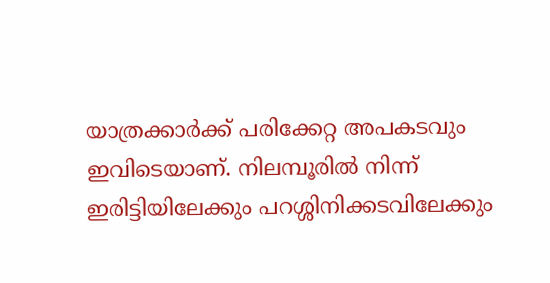യാത്രക്കാർക്ക് പരിക്കേറ്റ അപകടവും ഇവിടെയാണ്. നിലമ്പൂരിൽ നിന്ന് ഇരിട്ടിയിലേക്കും പറശ്ശിനിക്കടവിലേക്കും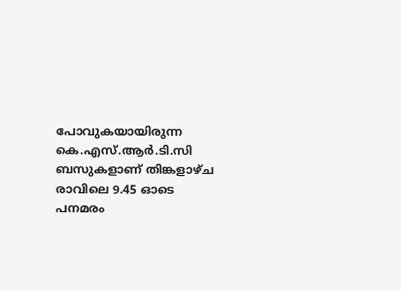പോവുകയായിരുന്ന കെ.എസ്.ആർ.ടി.സി ബസുകളാണ് തിങ്കളാഴ്ച രാവിലെ 9.45 ഓടെ പനമരം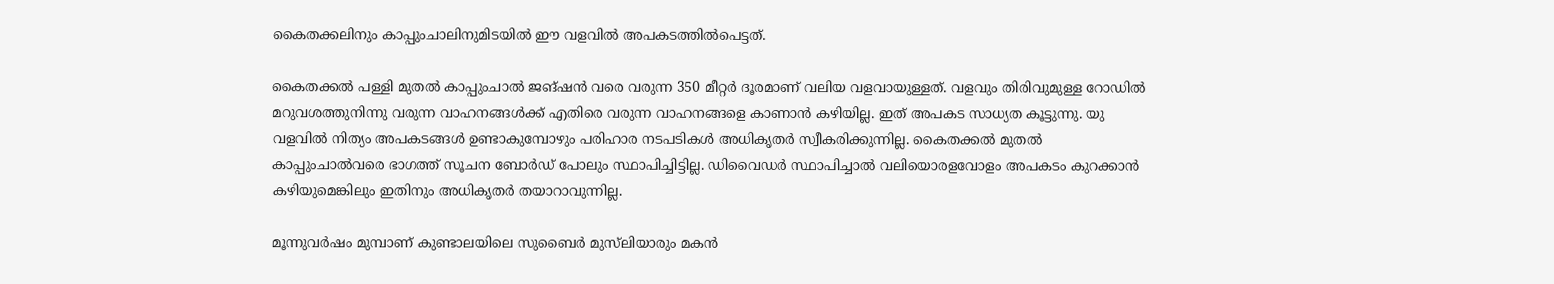കൈതക്കലിനും കാപ്പുംചാലിനുമിടയിൽ ഈ വളവിൽ അപകടത്തിൽപെട്ടത്.

കൈതക്കൽ പള്ളി മുതൽ കാപ്പുംചാൽ ജങ്ഷൻ വരെ വരുന്ന 350 മീറ്റർ ദൂരമാണ് വലിയ വളവായുള്ളത്. വളവും തിരിവുമുള്ള റോഡിൽ മറുവശത്തുനിന്നു വരുന്ന വാഹനങ്ങൾക്ക് എതിരെ വരുന്ന വാഹനങ്ങളെ കാണാൻ കഴിയില്ല. ഇത് അപകട സാധ്യത കൂട്ടുന്നു. യു വളവിൽ നിത്യം അപകടങ്ങൾ ഉണ്ടാകുമ്പോഴും പരിഹാര നടപടികൾ അധികൃതർ സ്വീകരിക്കുന്നില്ല. കൈതക്കൽ മുതൽ കാപ്പുംചാൽവരെ ഭാഗത്ത് സൂചന ബോർഡ് പോലും സ്ഥാപിച്ചിട്ടില്ല. ഡിവൈഡർ സ്ഥാപിച്ചാൽ വലിയൊരളവോളം അപകടം കുറക്കാൻ കഴിയുമെങ്കിലും ഇതിനും അധികൃതർ തയാറാവുന്നില്ല.

മൂന്നുവർഷം മുമ്പാണ് കുണ്ടാലയിലെ സുബൈർ മുസ്‍ലിയാരും മകൻ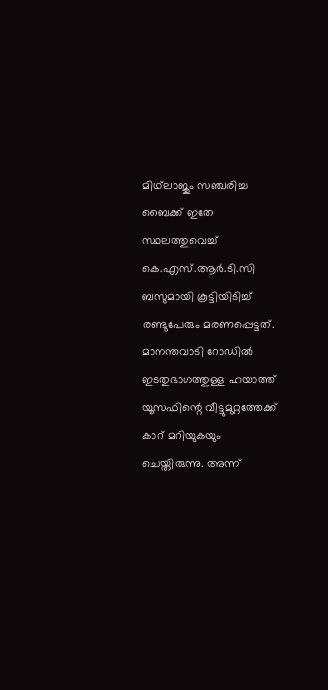മിഥ്‍ലാജും സഞ്ചരിച്ച ബൈക്ക് ഇതേ സ്ഥലത്തുവെച്ച് കെ.എസ്.ആർ.ടി.സി ബസുമായി കൂട്ടിയിടിച്ച് രണ്ടുപേരും മരണപ്പെട്ടത്. മാനന്തവാടി റോഡിൽ ഇടതുഭാഗത്തുള്ള ഹയാത്ത് യൂസഫിന്റെ വീട്ടുമുറ്റത്തേക്ക് കാറ് മറിയുകയും ചെയ്തിരുന്നു. അന്ന്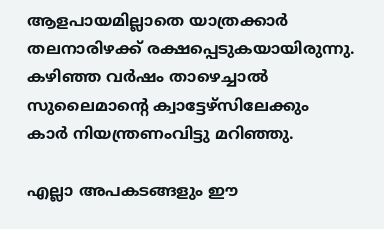ആളപായമില്ലാതെ യാത്രക്കാർ തലനാരിഴക്ക് രക്ഷപ്പെടുകയായിരുന്നു. കഴിഞ്ഞ വർഷം താഴെച്ചാൽ സുലൈമാന്റെ ക്വാട്ടേഴ്സിലേക്കും കാർ നിയന്ത്രണംവിട്ടു മറിഞ്ഞു.

എല്ലാ അപകടങ്ങളും ഈ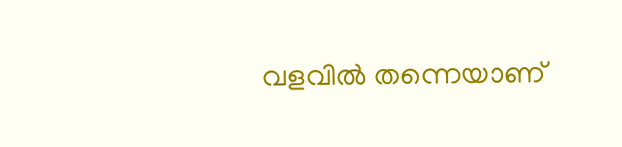വളവിൽ തന്നെയാണ്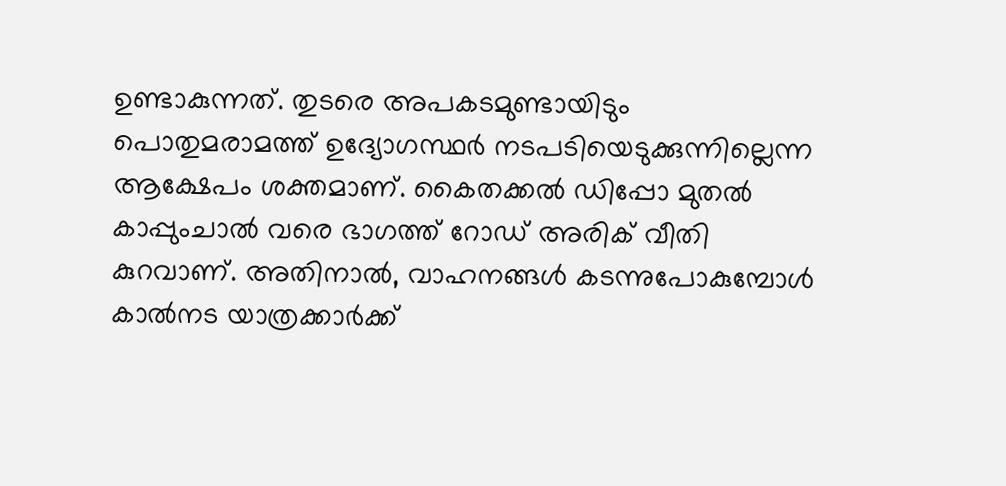ഉണ്ടാകുന്നത്. തുടരെ അപകടമുണ്ടായിടും പൊതുമരാമത്ത് ഉദ്യോഗസ്ഥർ നടപടിയെടുക്കുന്നില്ലെന്ന ആക്ഷേപം ശക്തമാണ്. കൈതക്കൽ ഡിപ്പോ മുതൽ കാപ്പുംചാൽ വരെ ഭാഗത്ത് റോഡ് അരിക് വീതി കുറവാണ്. അതിനാൽ, വാഹനങ്ങൾ കടന്നുപോകുമ്പോൾ കാൽനട യാത്രക്കാർക്ക്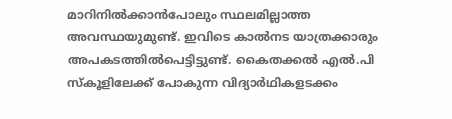മാറിനിൽക്കാൻപോലും സ്ഥലമില്ലാത്ത അവസ്ഥയുമുണ്ട്. ഇവിടെ കാൽനട യാത്രക്കാരും അപകടത്തിൽപെട്ടിട്ടുണ്ട്. കൈതക്കൽ എൽ.പി സ്കൂളിലേക്ക് പോകുന്ന വിദ്യാർഥികളടക്കം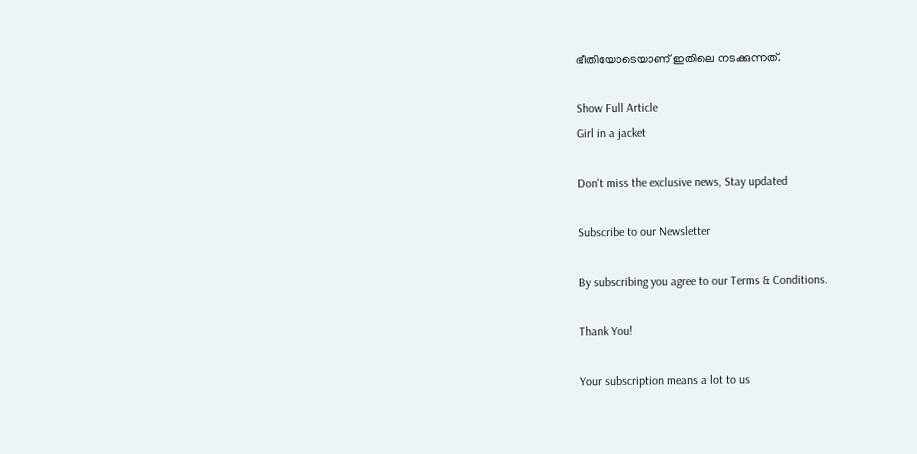ഭീതിയോടെയാണ് ഇതിലെ നടക്കുന്നത്.

Show Full Article
Girl in a jacket

Don't miss the exclusive news, Stay updated

Subscribe to our Newsletter

By subscribing you agree to our Terms & Conditions.

Thank You!

Your subscription means a lot to us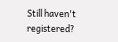Still haven't registered?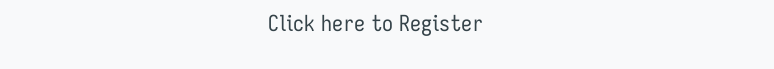Click here to Register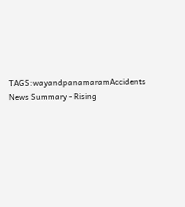TAGS:wayandpanamaramAccidents
News Summary - Rising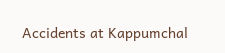Accidents at Kappumchal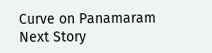Curve on Panamaram
Next Story